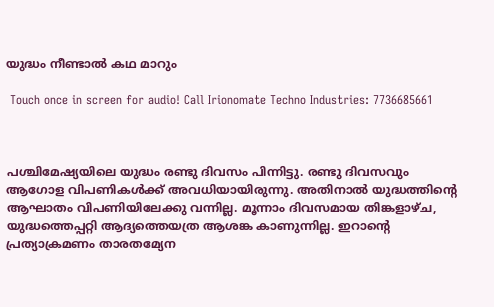യുദ്ധം നീണ്ടാൽ കഥ മാറും

 Touch once in screen for audio! Call Irionomate Techno Industries: 7736685661



പശ്ചിമേഷ്യയിലെ യുദ്ധം രണ്ടു ദിവസം പിന്നിട്ടു. രണ്ടു ദിവസവും ആഗോള വിപണികൾക്ക് അവധിയായിരുന്നു. അതിനാൽ യുദ്ധത്തിന്റെ ആഘാതം വിപണിയിലേക്കു വന്നില്ല. മൂന്നാം ദിവസമായ തിങ്കളാഴ്ച, യുദ്ധത്തെപ്പറ്റി ആദ്യത്തെയത്ര ആശങ്ക കാണുന്നില്ല. ഇറാന്റെ പ്രത്യാക്രമണം താരതമ്യേന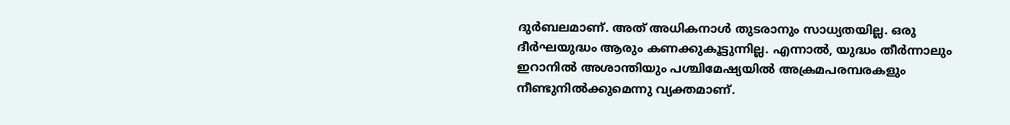ദുർബലമാണ്. അത് അധികനാൾ തുടരാനും സാധ്യതയില്ല. ഒരു ദീർഘയുദ്ധം ആരും കണക്കുകൂട്ടുന്നില്ല. എന്നാൽ, യുദ്ധം തീർന്നാലും ഇറാനിൽ അശാന്തിയും പശ്ചിമേഷ്യയിൽ അക്രമപരമ്പരകളും നീണ്ടുനിൽക്കുമെന്നു വ്യക്തമാണ്.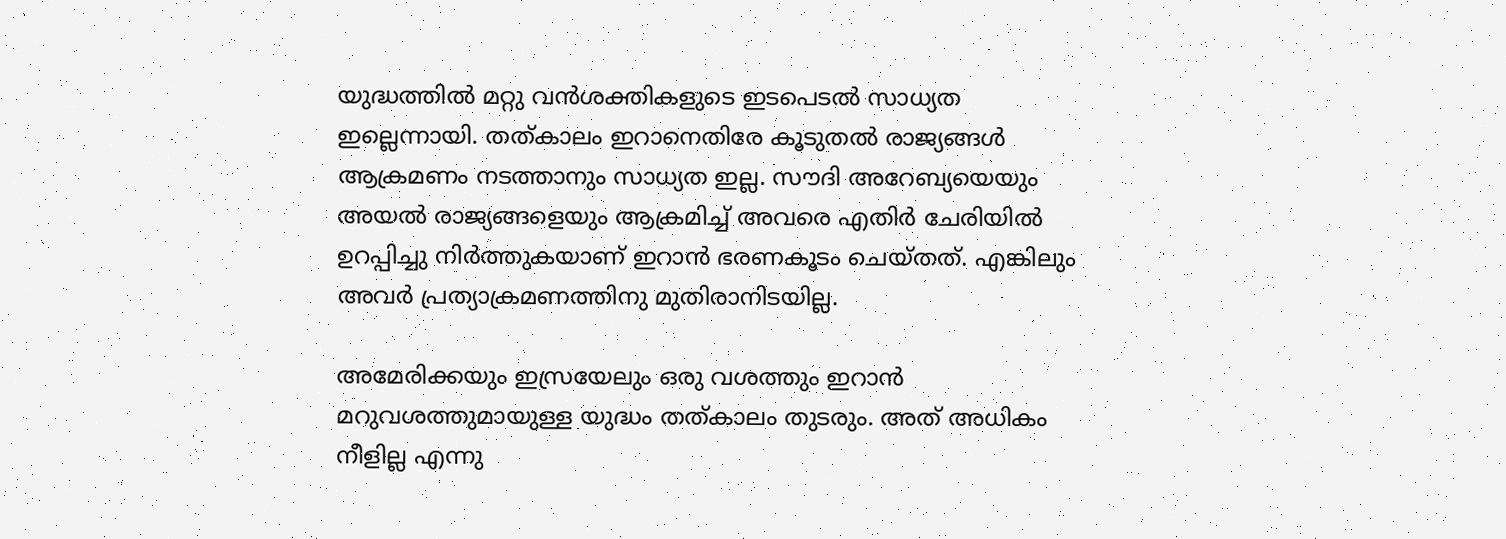യുദ്ധത്തിൽ മറ്റു വൻശക്തികളുടെ ഇടപെടൽ സാധ്യത ഇല്ലെന്നായി. തത്കാലം ഇറാനെതിരേ കൂടുതൽ രാജ്യങ്ങൾ ആക്രമണം നടത്താനും സാധ്യത ഇല്ല. സൗദി അറേബ്യയെയും അയൽ രാജ്യങ്ങളെയും ആക്രമിച്ച് അവരെ എതിർ ചേരിയിൽ ഉറപ്പിച്ചു നിർത്തുകയാണ് ഇറാൻ ഭരണകൂടം ചെയ്തത്. എങ്കിലും അവർ പ്രത്യാക്രമണത്തിനു മുതിരാനിടയില്ല.

അമേരിക്കയും ഇസ്രയേലും ഒരു വശത്തും ഇറാൻ മറുവശത്തുമായുള്ള യുദ്ധം തത്കാലം തുടരും. അത് അധികം നീളില്ല എന്നു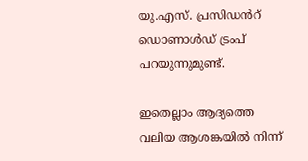യു.എസ്. പ്രസിഡൻറ് ഡൊണാൾഡ് ട്രംപ് പറയുന്നുമുണ്ട്.

ഇതെല്ലാം ആദ്യത്തെ വലിയ ആശങ്കയിൽ നിന്ന്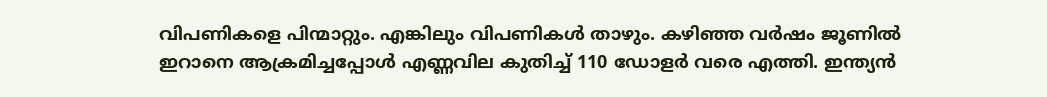വിപണികളെ പിന്മാറ്റും. എങ്കിലും വിപണികൾ താഴും. കഴിഞ്ഞ വർഷം ജൂണിൽ ഇറാനെ ആക്രമിച്ചപ്പോൾ എണ്ണവില കുതിച്ച് 110 ഡോളർ വരെ എത്തി. ഇന്ത്യൻ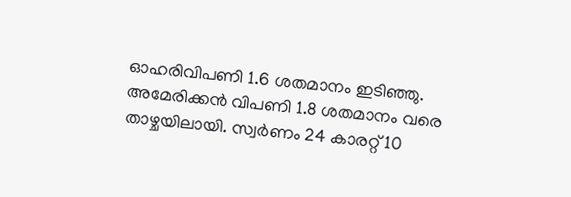ഓഹരിവിപണി 1.6 ശതമാനം ഇടിഞ്ഞു. അമേരിക്കൻ വിപണി 1.8 ശതമാനം വരെ താഴ്ചയിലായി. സ്വർണം 24 കാരറ്റ് 10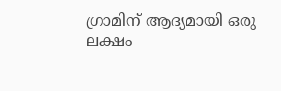ഗ്രാമിന് ആദ്യമായി ഒരു ലക്ഷം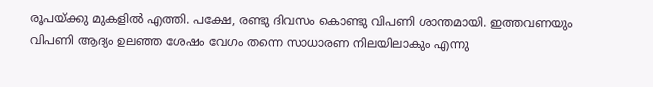രൂപയ്ക്കു മുകളിൽ എത്തി. പക്ഷേ, രണ്ടു ദിവസം കൊണ്ടു വിപണി ശാന്തമായി. ഇത്തവണയും വിപണി ആദ്യം ഉലഞ്ഞ ശേഷം വേഗം തന്നെ സാധാരണ നിലയിലാകും എന്നു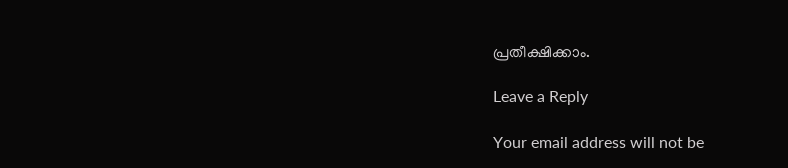പ്രതീക്ഷിക്കാം.

Leave a Reply

Your email address will not be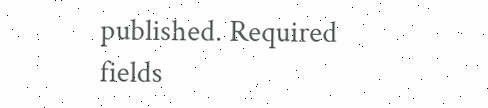published. Required fields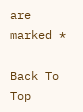are marked *

Back To Top